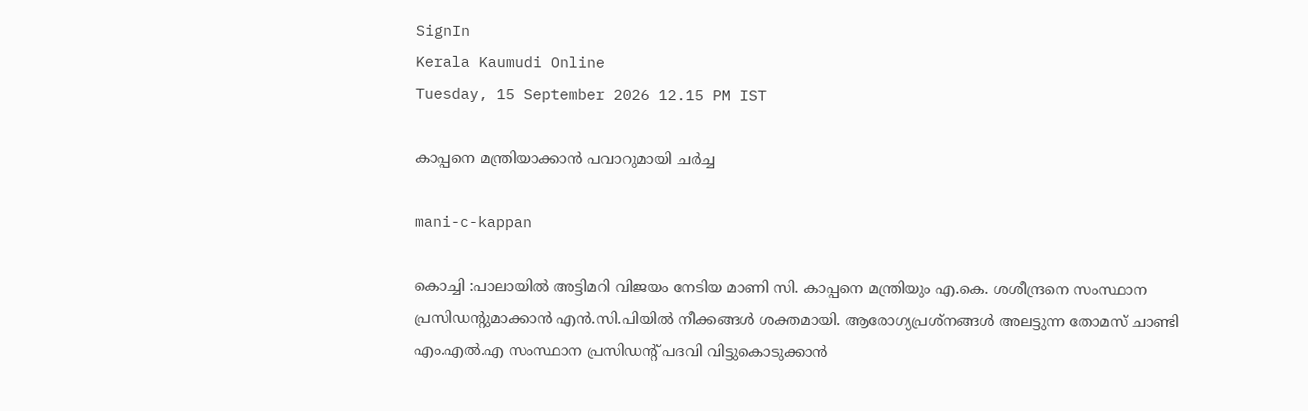SignIn
Kerala Kaumudi Online
Tuesday, 15 September 2026 12.15 PM IST

കാപ്പനെ മന്ത്രിയാക്കാൻ പവാറുമായി ചർച്ച

mani-c-kappan

കൊച്ചി :പാലായിൽ അട്ടിമറി വിജയം നേടിയ മാണി സി. കാപ്പനെ മന്ത്രിയും എ.കെ. ശശീന്ദ്രനെ സംസ്ഥാന പ്രസിഡന്റുമാക്കാൻ എൻ.സി.പിയിൽ നീക്കങ്ങൾ ശക്തമായി. ആരോഗ്യപ്രശ്നങ്ങൾ അലട്ടുന്ന തോമസ് ചാണ്ടി എം.എൽ.എ സംസ്ഥാന പ്രസിഡന്റ് പദവി വിട്ടുകൊടുക്കാൻ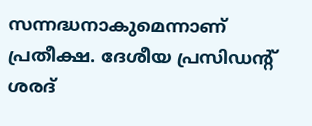സന്നദ്ധനാകുമെന്നാണ് പ്രതീക്ഷ. ദേശീയ പ്രസിഡന്റ് ശരദ്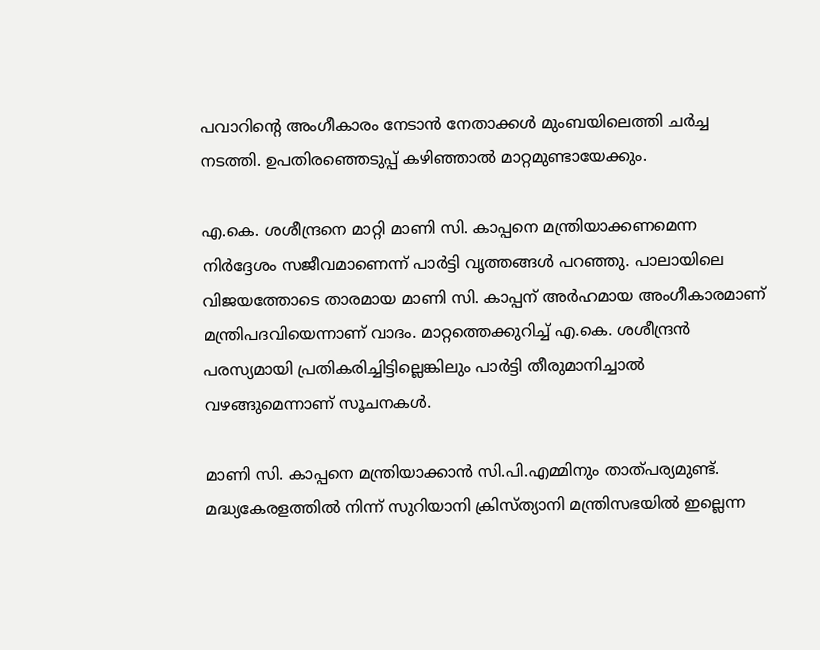പവാറിന്റെ അംഗീകാരം നേടാൻ നേതാക്കൾ മുംബയിലെത്തി ചർച്ച നടത്തി. ഉപതിരഞ്ഞെടുപ്പ് കഴിഞ്ഞാൽ മാറ്റമുണ്ടായേക്കും.

എ.കെ. ശശീന്ദ്രനെ മാറ്റി മാണി സി. കാപ്പനെ മന്ത്രിയാക്കണമെന്ന നിർദ്ദേശം സജീവമാണെന്ന് പാർട്ടി വൃത്തങ്ങൾ പറഞ്ഞു. പാലായിലെ വിജയത്തോടെ താരമായ മാണി സി. കാപ്പന് അർഹമായ അംഗീകാരമാണ് മന്ത്രിപദവിയെന്നാണ് വാദം. മാറ്റത്തെക്കുറിച്ച് എ.കെ. ശശീന്ദ്രൻ പരസ്യമായി പ്രതികരിച്ചിട്ടില്ലെങ്കിലും പാർട്ടി തീരുമാനിച്ചാൽ വഴങ്ങുമെന്നാണ് സൂചനകൾ.

മാണി സി. കാപ്പനെ മന്ത്രിയാക്കാൻ സി.പി.എമ്മിനും താത്പര്യമുണ്ട്. മദ്ധ്യകേരളത്തിൽ നിന്ന് സുറിയാനി ക്രിസ്ത്യാനി മന്ത്രിസഭയിൽ ഇല്ലെന്ന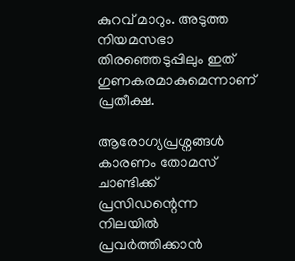കുറവ് മാറും. അടുത്ത നിയമസഭാ തിരഞ്ഞെടുപ്പിലും ഇത് ഗുണകരമാകുമെന്നാണ് പ്രതീക്ഷ.

ആരോഗ്യപ്രശ്നങ്ങൾ കാരണം തോമസ് ചാണ്ടിക്ക് പ്രസിഡന്റെന്ന നിലയിൽ പ്രവർത്തിക്കാൻ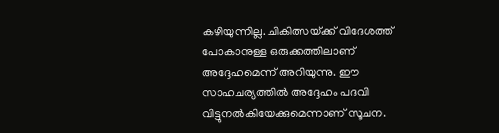കഴിയുന്നില്ല. ചികിത്സയ്‌ക്ക് വിദേശത്ത് പോകാനുള്ള ഒരുക്കത്തിലാണ് അദ്ദേഹമെന്ന് അറിയുന്നു. ഈ സാഹചര്യത്തിൽ അദ്ദേഹം പദവി വിട്ടുനൽകിയേക്കുമെന്നാണ് സൂചന.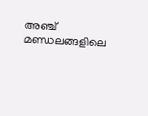അഞ്ച് മണ്ഡലങ്ങളിലെ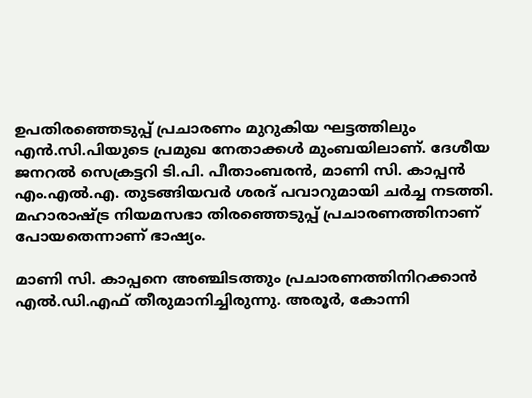ഉപതിരഞ്ഞെടുപ്പ് പ്രചാരണം മുറുകിയ ഘട്ടത്തിലും എൻ.സി.പിയുടെ പ്രമുഖ നേതാക്കൾ മുംബയിലാണ്. ദേശീയ ജനറൽ സെക്രട്ടറി ടി.പി. പീതാംബരൻ, മാണി സി. കാപ്പൻ എം.എൽ.എ. തുടങ്ങിയവർ ശരദ് പവാറുമായി ചർച്ച നടത്തി. മഹാരാഷ്ട്ര നിയമസഭാ തിരഞ്ഞെടുപ്പ് പ്രചാരണത്തിനാണ് പോയതെന്നാണ് ഭാഷ്യം.

മാണി സി. കാപ്പനെ അഞ്ചിടത്തും പ്രചാരണത്തിനിറക്കാൻ എൽ.ഡി.എഫ് തീരുമാനിച്ചിരുന്നു. അരൂർ, കോന്നി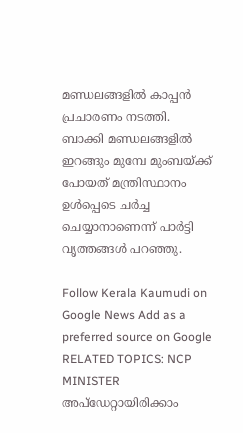മണ്ഡലങ്ങളിൽ കാപ്പൻ പ്രചാരണം നടത്തി. ബാക്കി മണ്ഡലങ്ങളിൽ ഇറങ്ങും മുമ്പേ മുംബയ്‌ക്ക് പോയത് മന്ത്രിസ്ഥാനം ഉൾപ്പെടെ ചർച്ച ചെയ്യാനാണെന്ന് പാർട്ടി വൃത്തങ്ങൾ പറഞ്ഞു.

Follow Kerala Kaumudi on Google News Add as a preferred source on Google
RELATED TOPICS: NCP MINISTER
അപ്ഡേറ്റായിരിക്കാം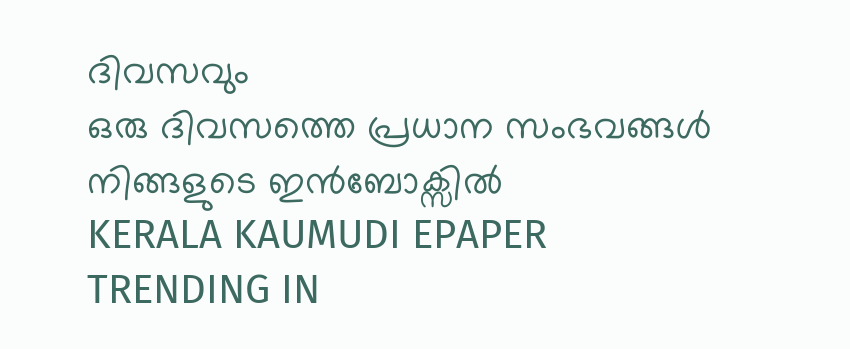ദിവസവും
ഒരു ദിവസത്തെ പ്രധാന സംഭവങ്ങൾ നിങ്ങളുടെ ഇൻബോക്സിൽ
KERALA KAUMUDI EPAPER
TRENDING IN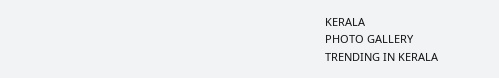KERALA
PHOTO GALLERY
TRENDING IN KERALA